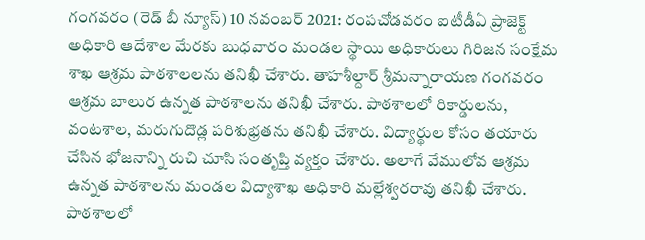గంగవరం (రెడ్ బీ న్యూస్) 10 నవంబర్ 2021: రంపచోడవరం ఐటీడీఏ ప్రాజెక్ట్ అధికారి ఆదేశాల మేరకు బుధవారం మండల స్థాయి అధికారులు గిరిజన సంక్షేమ శాఖ ఆశ్రమ పాఠశాలలను తనిఖీ చేశారు. తాహశీల్దార్ శ్రీమన్నారాయణ గంగవరం ఆశ్రమ బాలుర ఉన్నత పాఠశాలను తనిఖీ చేశారు. పాఠశాలలో రికార్డులను, వంటశాల, మరుగుదొడ్ల పరిశుభ్రతను తనిఖీ చేశారు. విద్యార్థుల కోసం తయారు చేసిన భోజనాన్ని రుచి చూసి సంతృప్తి వ్యక్తం చేశారు. అలాగే వేములోవ ఆశ్రమ ఉన్నత పాఠశాలను మండల విద్యాశాఖ అధికారి మల్లేశ్వరరావు తనిఖీ చేశారు. పాఠశాలలో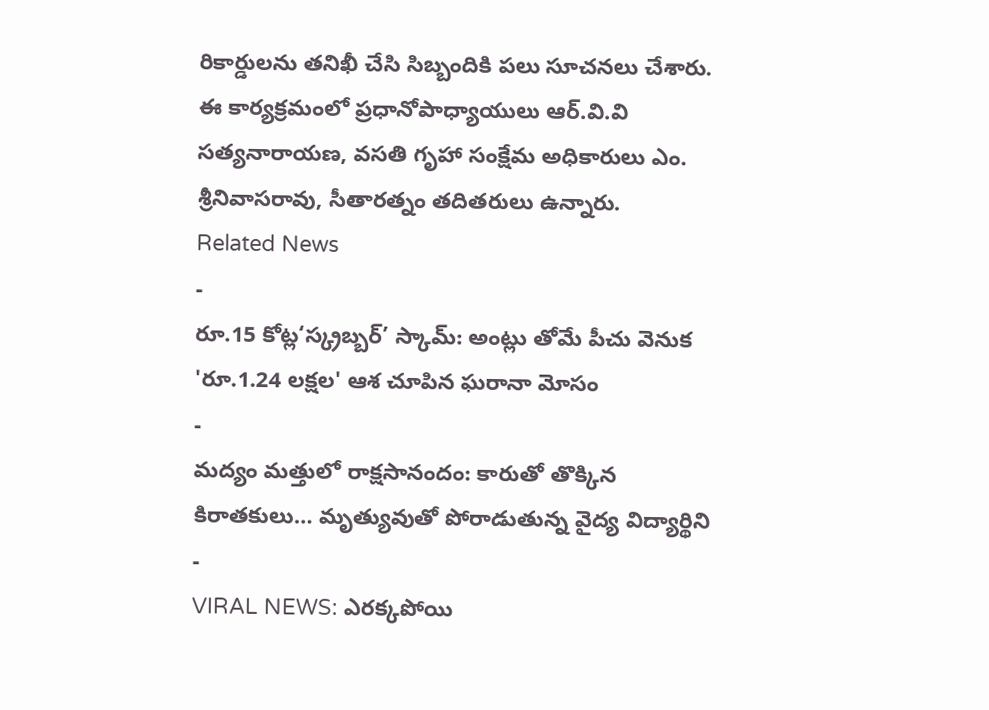రికార్డులను తనిఖీ చేసి సిబ్బందికి పలు సూచనలు చేశారు. ఈ కార్యక్రమంలో ప్రధానోపాధ్యాయులు ఆర్.వి.వి సత్యనారాయణ, వసతి గృహా సంక్షేమ అధికారులు ఎం. శ్రీనివాసరావు, సీతారత్నం తదితరులు ఉన్నారు.
Related News
-
రూ.15 కోట్ల‘స్క్రబ్బర్’ స్కామ్: అంట్లు తోమే పీచు వెనుక 'రూ.1.24 లక్షల' ఆశ చూపిన ఘరానా మోసం
-
మద్యం మత్తులో రాక్షసానందం: కారుతో తొక్కిన కిరాతకులు… మృత్యువుతో పోరాడుతున్న వైద్య విద్యార్థిని
-
VIRAL NEWS: ఎరక్కపోయి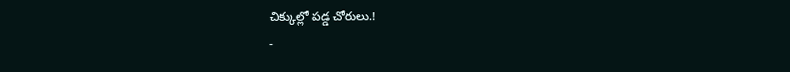చిక్కుల్లో పడ్డ చోరులు.!
-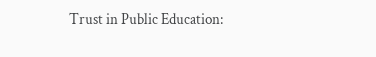Trust in Public Education: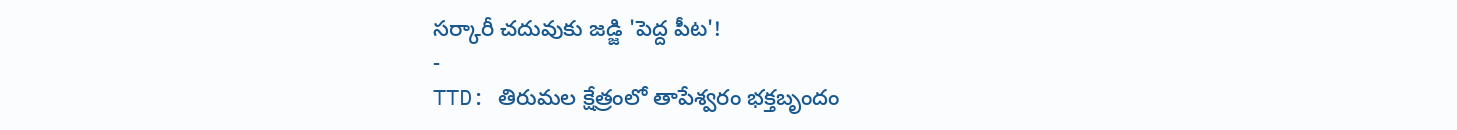సర్కారీ చదువుకు జడ్జి 'పెద్ద పీట'!
-
TTD: తిరుమల క్షేత్రంలో తాపేశ్వరం భక్తబృందం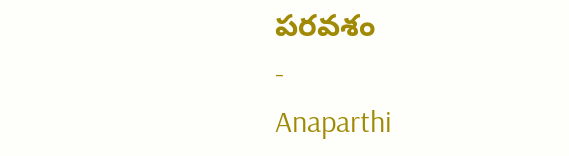పరవశం
-
Anaparthi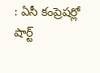: ఏసీ కంప్రెషర్లో షార్ట్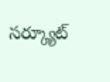సర్క్యూట్